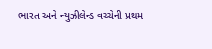ભારત અને ન્યુઝીલેન્ડ વચ્ચેની પ્રથમ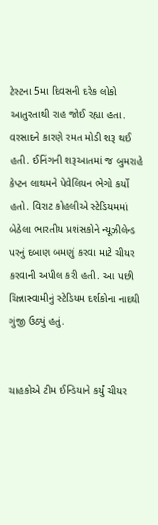ટેસ્ટના 5મા દિવસની દરેક લોકો આતુરતાથી રાહ જોઈ રહ્યા હતા. વરસાદને કારણે રમત મોડી શરૂ થઈ હતી. ઈનિંગની શરૂઆતમાં જ બુમરાહે કેપ્ટન લાથમને પેવેલિયન ભેગો કર્યો હતો. વિરાટ કોહલીએ સ્ટેડિયમમાં બેઠેલા ભારતીય પ્રશંસકોને ન્યૂઝીલેન્ડ પરનું દબાણ બમણું કરવા માટે ચીયર કરવાની અપીલ કરી હતી. આ પછી ચિન્નાસ્વામીનું સ્ટેડિયમ દર્શકોના નાદથી ગુંજી ઉઠ્યું હતું.


ચાહકોએ ટીમ ઈન્ડિયાને કર્યું ચીયર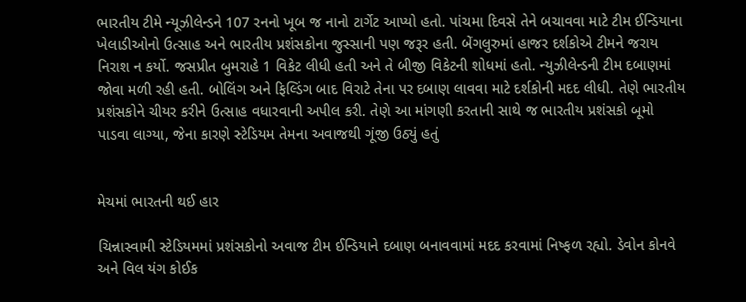ભારતીય ટીમે ન્યૂઝીલેન્ડને 107 રનનો ખૂબ જ નાનો ટાર્ગેટ આપ્યો હતો. પાંચમા દિવસે તેને બચાવવા માટે ટીમ ઈન્ડિયાના ખેલાડીઓનો ઉત્સાહ અને ભારતીય પ્રશંસકોના જુસ્સાની પણ જરૂર હતી. બેંગલુરુમાં હાજર દર્શકોએ ટીમને જરાય નિરાશ ન કર્યો. જસપ્રીત બુમરાહે 1 વિકેટ લીધી હતી અને તે બીજી વિકેટની શોધમાં હતો. ન્યુઝીલેન્ડની ટીમ દબાણમાં જોવા મળી રહી હતી. બોલિંગ અને ફિલ્ડિંગ બાદ વિરાટે તેના પર દબાણ લાવવા માટે દર્શકોની મદદ લીધી. તેણે ભારતીય પ્રશંસકોને ચીયર કરીને ઉત્સાહ વધારવાની અપીલ કરી. તેણે આ માંગણી કરતાની સાથે જ ભારતીય પ્રશંસકો બૂમો પાડવા લાગ્યા, જેના કારણે સ્ટેડિયમ તેમના અવાજથી ગૂંજી ઉઠ્યું હતું


મેચમાં ભારતની થઈ હાર

ચિન્નાસ્વામી સ્ટેડિયમમાં પ્રશંસકોનો અવાજ ટીમ ઈન્ડિયાને દબાણ બનાવવામાં મદદ કરવામાં નિષ્ફળ રહ્યો. ડેવોન કોનવે અને વિલ યંગ કોઈક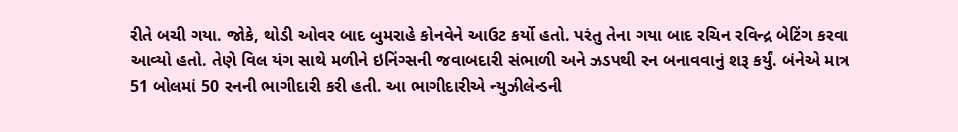રીતે બચી ગયા. જોકે, થોડી ઓવર બાદ બુમરાહે કોનવેને આઉટ કર્યો હતો. પરંતુ તેના ગયા બાદ રચિન રવિન્દ્ર બેટિંગ કરવા આવ્યો હતો. તેણે વિલ યંગ સાથે મળીને ઇનિંગ્સની જવાબદારી સંભાળી અને ઝડપથી રન બનાવવાનું શરૂ કર્યું. બંનેએ માત્ર 51 બોલમાં 50 રનની ભાગીદારી કરી હતી. આ ભાગીદારીએ ન્યુઝીલેન્ડની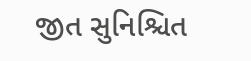જીત સુનિશ્ચિત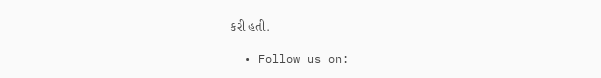કરી હતી.

  • Follow us on: